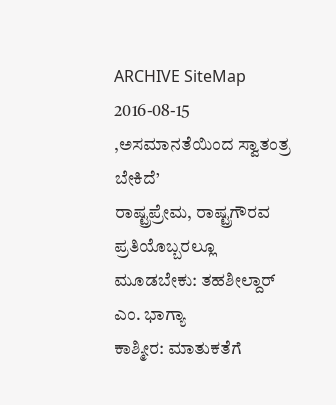ARCHIVE SiteMap 2016-08-15
,ಅಸಮಾನತೆಯಿಂದ ಸ್ವಾತಂತ್ರ ಬೇಕಿದೆ’
ರಾಷ್ಟ್ರಪ್ರೇಮ, ರಾಷ್ಟ್ರಗೌರವ ಪ್ರತಿಯೊಬ್ಬರಲ್ಲೂ ಮೂಡಬೇಕು: ತಹಶೀಲ್ದಾರ್ ಎಂ. ಭಾಗ್ಯಾ
ಕಾಶ್ಮೀರ: ಮಾತುಕತೆಗೆ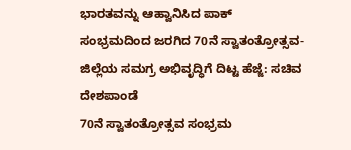ಭಾರತವನ್ನು ಆಹ್ವಾನಿಸಿದ ಪಾಕ್
ಸಂಭ್ರಮದಿಂದ ಜರಗಿದ 70ನೆ ಸ್ವಾತಂತ್ರೋತ್ಸವ- ಜಿಲ್ಲೆಯ ಸಮಗ್ರ ಅಭಿವೃದ್ಧಿಗೆ ದಿಟ್ಟ ಹೆಜ್ಜೆ: ಸಚಿವ ದೇಶಪಾಂಡೆ
70ನೆ ಸ್ವಾತಂತ್ರೋತ್ಸವ ಸಂಭ್ರಮ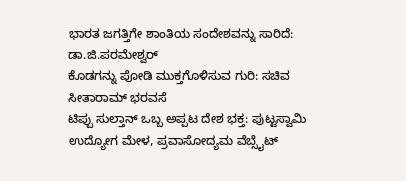ಭಾರತ ಜಗತ್ತಿಗೇ ಶಾಂತಿಯ ಸಂದೇಶವನ್ನು ಸಾರಿದೆ: ಡಾ.ಜಿ.ಪರಮೇಶ್ವರ್
ಕೊಡಗನ್ನು ಪೋಡಿ ಮುಕ್ತಗೊಳಿಸುವ ಗುರಿ: ಸಚಿವ ಸೀತಾರಾಮ್ ಭರವಸೆ
ಟಿಪ್ಪು ಸುಲ್ತಾನ್ ಒಬ್ಬ ಅಪ್ಪಟ ದೇಶ ಭಕ್ತ: ಪುಟ್ಟಸ್ವಾಮಿ
ಉದ್ಯೋಗ ಮೇಳ, ಪ್ರವಾಸೋದ್ಯಮ ವೆಬ್ಸೈಟ್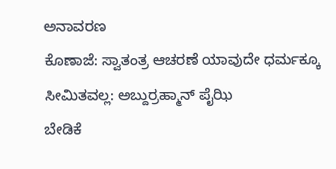ಅನಾವರಣ
ಕೊಣಾಜೆ: ಸ್ವಾತಂತ್ರ ಆಚರಣೆ ಯಾವುದೇ ಧರ್ಮಕ್ಕೂ ಸೀಮಿತವಲ್ಲ: ಅಬ್ದುರ್ರಹ್ಮಾನ್ ಪೈಝಿ
ಬೇಡಿಕೆ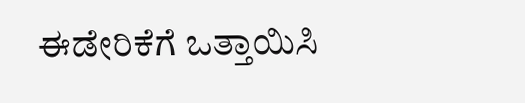ಈಡೇರಿಕೆಗೆ ಒತ್ತಾಯಿಸಿ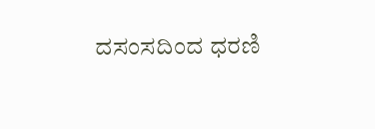ದಸಂಸದಿಂದ ಧರಣಿ